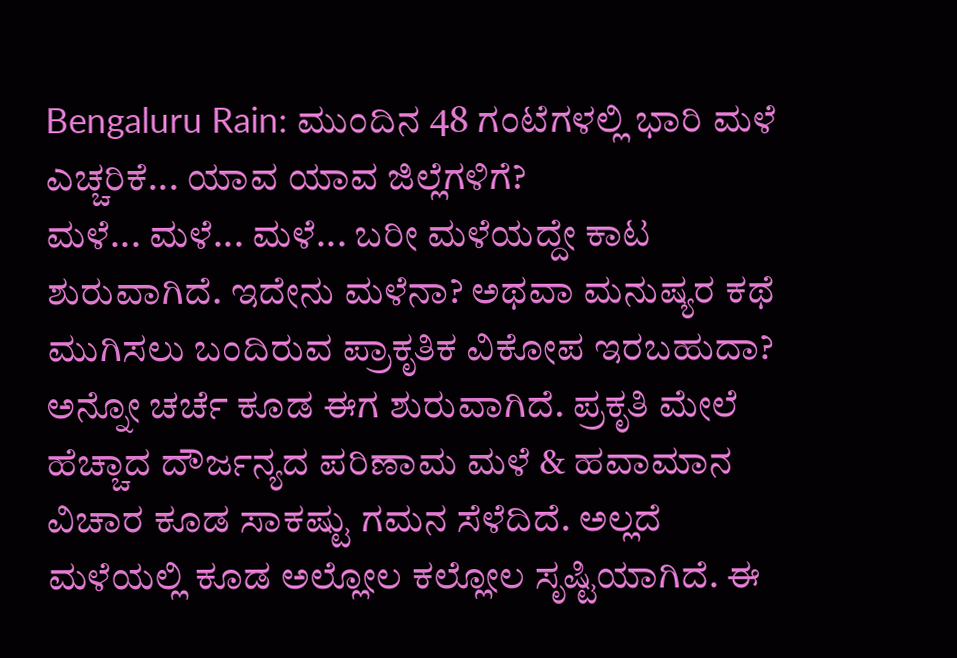Bengaluru Rain: ಮುಂದಿನ 48 ಗಂಟೆಗಳಲ್ಲಿ ಭಾರಿ ಮಳೆ ಎಚ್ಚರಿಕೆ... ಯಾವ ಯಾವ ಜಿಲ್ಲೆಗಳಿಗೆ?
ಮಳೆ... ಮಳೆ... ಮಳೆ... ಬರೀ ಮಳೆಯದ್ದೇ ಕಾಟ ಶುರುವಾಗಿದೆ. ಇದೇನು ಮಳೆನಾ? ಅಥವಾ ಮನುಷ್ಯರ ಕಥೆ ಮುಗಿಸಲು ಬಂದಿರುವ ಪ್ರಾಕೃತಿಕ ವಿಕೋಪ ಇರಬಹುದಾ? ಅನ್ನೋ ಚರ್ಚೆ ಕೂಡ ಈಗ ಶುರುವಾಗಿದೆ. ಪ್ರಕೃತಿ ಮೇಲೆ ಹೆಚ್ಚಾದ ದೌರ್ಜನ್ಯದ ಪರಿಣಾಮ ಮಳೆ & ಹವಾಮಾನ ವಿಚಾರ ಕೂಡ ಸಾಕಷ್ಟು ಗಮನ ಸೆಳೆದಿದೆ. ಅಲ್ಲದೆ ಮಳೆಯಲ್ಲಿ ಕೂಡ ಅಲ್ಲೋಲ ಕಲ್ಲೋಲ ಸೃಷ್ಟಿಯಾಗಿದೆ. ಈ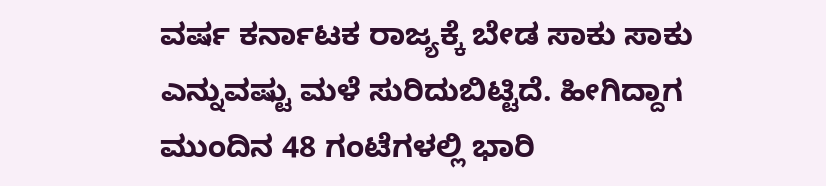ವರ್ಷ ಕರ್ನಾಟಕ ರಾಜ್ಯಕ್ಕೆ ಬೇಡ ಸಾಕು ಸಾಕು ಎನ್ನುವಷ್ಟು ಮಳೆ ಸುರಿದುಬಿಟ್ಟಿದೆ. ಹೀಗಿದ್ದಾಗ ಮುಂದಿನ 48 ಗಂಟೆಗಳಲ್ಲಿ ಭಾರಿ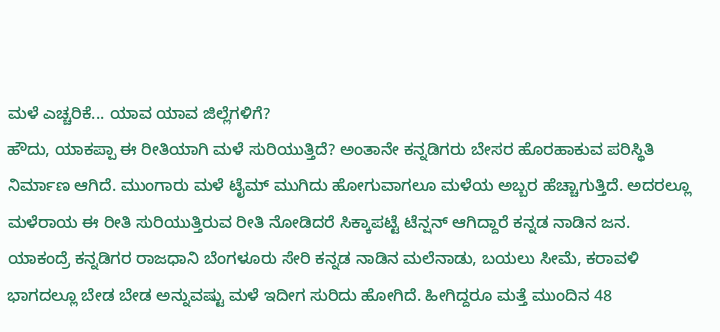ಮಳೆ ಎಚ್ಚರಿಕೆ... ಯಾವ ಯಾವ ಜಿಲ್ಲೆಗಳಿಗೆ?
ಹೌದು, ಯಾಕಪ್ಪಾ ಈ ರೀತಿಯಾಗಿ ಮಳೆ ಸುರಿಯುತ್ತಿದೆ? ಅಂತಾನೇ ಕನ್ನಡಿಗರು ಬೇಸರ ಹೊರಹಾಕುವ ಪರಿಸ್ಥಿತಿ ನಿರ್ಮಾಣ ಆಗಿದೆ. ಮುಂಗಾರು ಮಳೆ ಟೈಮ್ ಮುಗಿದು ಹೋಗುವಾಗಲೂ ಮಳೆಯ ಅಬ್ಬರ ಹೆಚ್ಚಾಗುತ್ತಿದೆ. ಅದರಲ್ಲೂ ಮಳೆರಾಯ ಈ ರೀತಿ ಸುರಿಯುತ್ತಿರುವ ರೀತಿ ನೋಡಿದರೆ ಸಿಕ್ಕಾಪಟ್ಟೆ ಟೆನ್ಷನ್ ಆಗಿದ್ದಾರೆ ಕನ್ನಡ ನಾಡಿನ ಜನ. ಯಾಕಂದ್ರೆ ಕನ್ನಡಿಗರ ರಾಜಧಾನಿ ಬೆಂಗಳೂರು ಸೇರಿ ಕನ್ನಡ ನಾಡಿನ ಮಲೆನಾಡು, ಬಯಲು ಸೀಮೆ, ಕರಾವಳಿ ಭಾಗದಲ್ಲೂ ಬೇಡ ಬೇಡ ಅನ್ನುವಷ್ಟು ಮಳೆ ಇದೀಗ ಸುರಿದು ಹೋಗಿದೆ. ಹೀಗಿದ್ದರೂ ಮತ್ತೆ ಮುಂದಿನ 48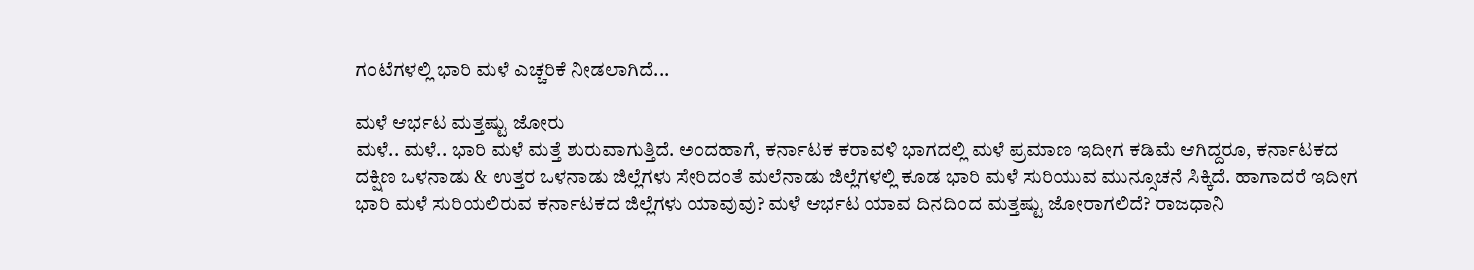ಗಂಟೆಗಳಲ್ಲಿ ಭಾರಿ ಮಳೆ ಎಚ್ಚರಿಕೆ ನೀಡಲಾಗಿದೆ...

ಮಳೆ ಆರ್ಭಟ ಮತ್ತಷ್ಟು ಜೋರು
ಮಳೆ.. ಮಳೆ.. ಭಾರಿ ಮಳೆ ಮತ್ತೆ ಶುರುವಾಗುತ್ತಿದೆ. ಅಂದಹಾಗೆ, ಕರ್ನಾಟಕ ಕರಾವಳಿ ಭಾಗದಲ್ಲಿ ಮಳೆ ಪ್ರಮಾಣ ಇದೀಗ ಕಡಿಮೆ ಆಗಿದ್ದರೂ, ಕರ್ನಾಟಕದ ದಕ್ಷಿಣ ಒಳನಾಡು & ಉತ್ತರ ಒಳನಾಡು ಜಿಲ್ಲೆಗಳು ಸೇರಿದಂತೆ ಮಲೆನಾಡು ಜಿಲ್ಲೆಗಳಲ್ಲಿ ಕೂಡ ಭಾರಿ ಮಳೆ ಸುರಿಯುವ ಮುನ್ಸೂಚನೆ ಸಿಕ್ಕಿದೆ. ಹಾಗಾದರೆ ಇದೀಗ ಭಾರಿ ಮಳೆ ಸುರಿಯಲಿರುವ ಕರ್ನಾಟಕದ ಜಿಲ್ಲೆಗಳು ಯಾವುವು? ಮಳೆ ಆರ್ಭಟ ಯಾವ ದಿನದಿಂದ ಮತ್ತಷ್ಟು ಜೋರಾಗಲಿದೆ? ರಾಜಧಾನಿ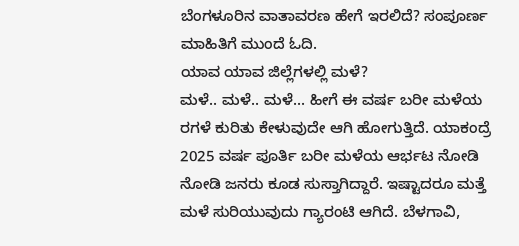ಬೆಂಗಳೂರಿನ ವಾತಾವರಣ ಹೇಗೆ ಇರಲಿದೆ? ಸಂಪೂರ್ಣ ಮಾಹಿತಿಗೆ ಮುಂದೆ ಓದಿ.
ಯಾವ ಯಾವ ಜಿಲ್ಲೆಗಳಲ್ಲಿ ಮಳೆ?
ಮಳೆ.. ಮಳೆ.. ಮಳೆ... ಹೀಗೆ ಈ ವರ್ಷ ಬರೀ ಮಳೆಯ ರಗಳೆ ಕುರಿತು ಕೇಳುವುದೇ ಆಗಿ ಹೋಗುತ್ತಿದೆ. ಯಾಕಂದ್ರೆ 2025 ವರ್ಷ ಪೂರ್ತಿ ಬರೀ ಮಳೆಯ ಆರ್ಭಟ ನೋಡಿ ನೋಡಿ ಜನರು ಕೂಡ ಸುಸ್ತಾಗಿದ್ದಾರೆ. ಇಷ್ಟಾದರೂ ಮತ್ತೆ ಮಳೆ ಸುರಿಯುವುದು ಗ್ಯಾರಂಟಿ ಆಗಿದೆ. ಬೆಳಗಾವಿ,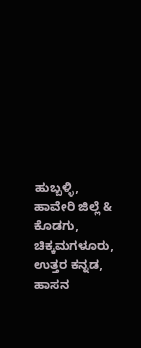ಹುಬ್ಬಳ್ಳಿ, ಹಾವೇರಿ ಜಿಲ್ಲೆ & ಕೊಡಗು, ಚಿಕ್ಕಮಗಳೂರು, ಉತ್ತರ ಕನ್ನಡ, ಹಾಸನ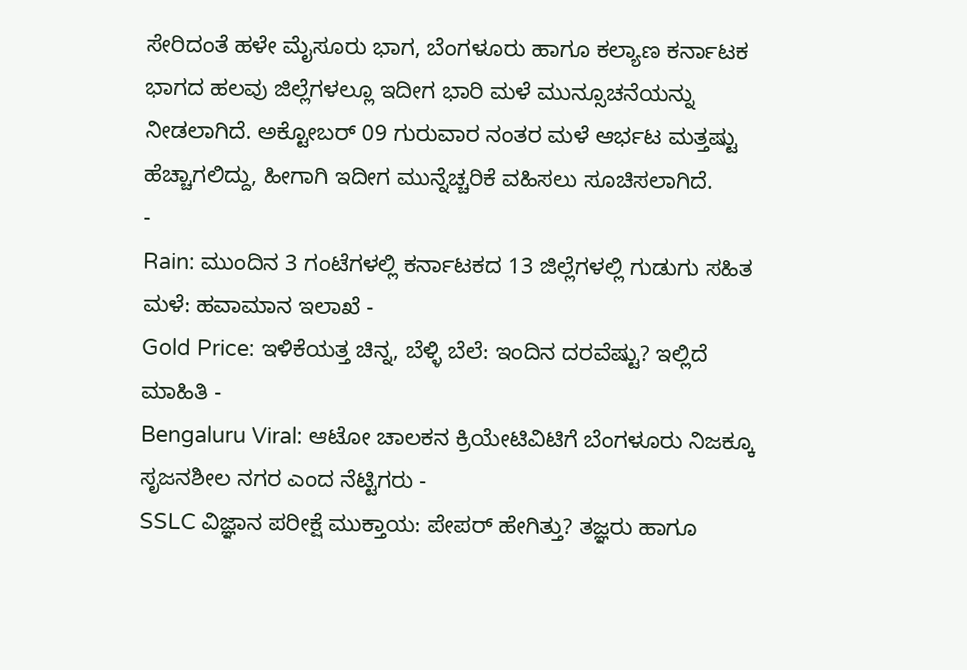ಸೇರಿದಂತೆ ಹಳೇ ಮೈಸೂರು ಭಾಗ, ಬೆಂಗಳೂರು ಹಾಗೂ ಕಲ್ಯಾಣ ಕರ್ನಾಟಕ ಭಾಗದ ಹಲವು ಜಿಲ್ಲೆಗಳಲ್ಲೂ ಇದೀಗ ಭಾರಿ ಮಳೆ ಮುನ್ಸೂಚನೆಯನ್ನು ನೀಡಲಾಗಿದೆ. ಅಕ್ಟೋಬರ್ 09 ಗುರುವಾರ ನಂತರ ಮಳೆ ಆರ್ಭಟ ಮತ್ತಷ್ಟು ಹೆಚ್ಚಾಗಲಿದ್ದು, ಹೀಗಾಗಿ ಇದೀಗ ಮುನ್ನೆಚ್ಚರಿಕೆ ವಹಿಸಲು ಸೂಚಿಸಲಾಗಿದೆ.
-
Rain: ಮುಂದಿನ 3 ಗಂಟೆಗಳಲ್ಲಿ ಕರ್ನಾಟಕದ 13 ಜಿಲ್ಲೆಗಳಲ್ಲಿ ಗುಡುಗು ಸಹಿತ ಮಳೆ: ಹವಾಮಾನ ಇಲಾಖೆ -
Gold Price: ಇಳಿಕೆಯತ್ತ ಚಿನ್ನ, ಬೆಳ್ಳಿ ಬೆಲೆ: ಇಂದಿನ ದರವೆಷ್ಟು? ಇಲ್ಲಿದೆ ಮಾಹಿತಿ -
Bengaluru Viral: ಆಟೋ ಚಾಲಕನ ಕ್ರಿಯೇಟಿವಿಟಿಗೆ ಬೆಂಗಳೂರು ನಿಜಕ್ಕೂ ಸೃಜನಶೀಲ ನಗರ ಎಂದ ನೆಟ್ಟಿಗರು -
SSLC ವಿಜ್ಞಾನ ಪರೀಕ್ಷೆ ಮುಕ್ತಾಯ: ಪೇಪರ್ ಹೇಗಿತ್ತು? ತಜ್ಞರು ಹಾಗೂ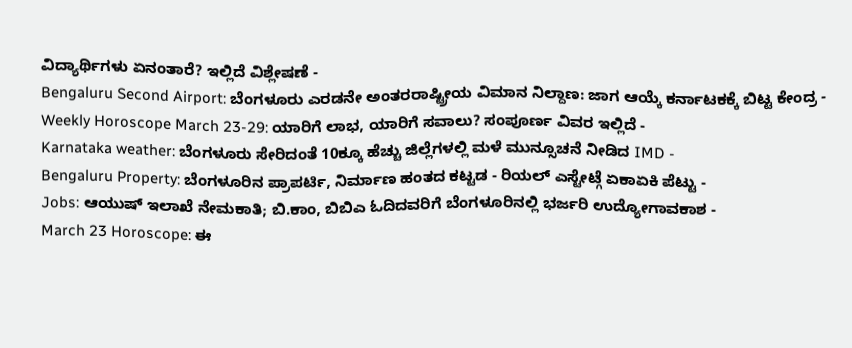ವಿದ್ಯಾರ್ಥಿಗಳು ಏನಂತಾರೆ? ಇಲ್ಲಿದೆ ವಿಶ್ಲೇಷಣೆ -
Bengaluru Second Airport: ಬೆಂಗಳೂರು ಎರಡನೇ ಅಂತರರಾಷ್ಟ್ರೀಯ ವಿಮಾನ ನಿಲ್ದಾಣ: ಜಾಗ ಆಯ್ಕೆ ಕರ್ನಾಟಕಕ್ಕೆ ಬಿಟ್ಟ ಕೇಂದ್ರ -
Weekly Horoscope March 23-29: ಯಾರಿಗೆ ಲಾಭ, ಯಾರಿಗೆ ಸವಾಲು? ಸಂಪೂರ್ಣ ವಿವರ ಇಲ್ಲಿದೆ -
Karnataka weather: ಬೆಂಗಳೂರು ಸೇರಿದಂತೆ 10ಕ್ಕೂ ಹೆಚ್ಚು ಜಿಲ್ಲೆಗಳಲ್ಲಿ ಮಳೆ ಮುನ್ಸೂಚನೆ ನೀಡಿದ IMD -
Bengaluru Property: ಬೆಂಗಳೂರಿನ ಪ್ರಾಪರ್ಟಿ, ನಿರ್ಮಾಣ ಹಂತದ ಕಟ್ಟಡ - ರಿಯಲ್ ಎಸ್ಟೇಟ್ಗೆ ಏಕಾಏಕಿ ಪೆಟ್ಟು -
Jobs: ಆಯುಷ್ ಇಲಾಖೆ ನೇಮಕಾತಿ; ಬಿ.ಕಾಂ, ಬಿಬಿಎ ಓದಿದವರಿಗೆ ಬೆಂಗಳೂರಿನಲ್ಲಿ ಭರ್ಜರಿ ಉದ್ಯೋಗಾವಕಾಶ -
March 23 Horoscope: ಈ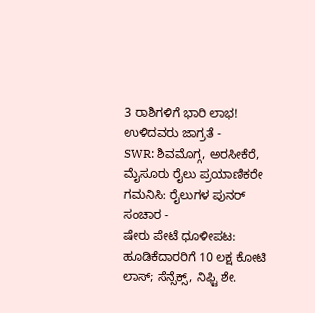3 ರಾಶಿಗಳಿಗೆ ಭಾರಿ ಲಾಭ! ಉಳಿದವರು ಜಾಗ್ರತೆ -
SWR: ಶಿವಮೊಗ್ಗ, ಅರಸೀಕೆರೆ, ಮೈಸೂರು ರೈಲು ಪ್ರಯಾಣಿಕರೇ ಗಮನಿಸಿ: ರೈಲುಗಳ ಪುನರ್ ಸಂಚಾರ -
ಷೇರು ಪೇಟೆ ಧೂಳೀಪಟ: ಹೂಡಿಕೆದಾರರಿಗೆ 10 ಲಕ್ಷ ಕೋಟಿ ಲಾಸ್; ಸೆನ್ಸೆಕ್ಸ್, ನಿಫ್ಟಿ ಶೇ.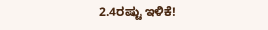2.4ರಷ್ಟು ಇಳಿಕೆ!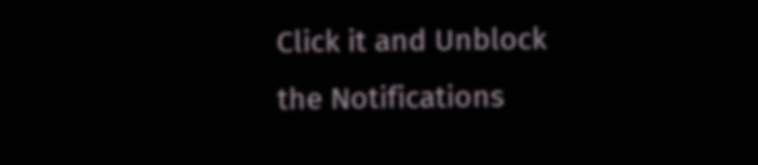Click it and Unblock the Notifications